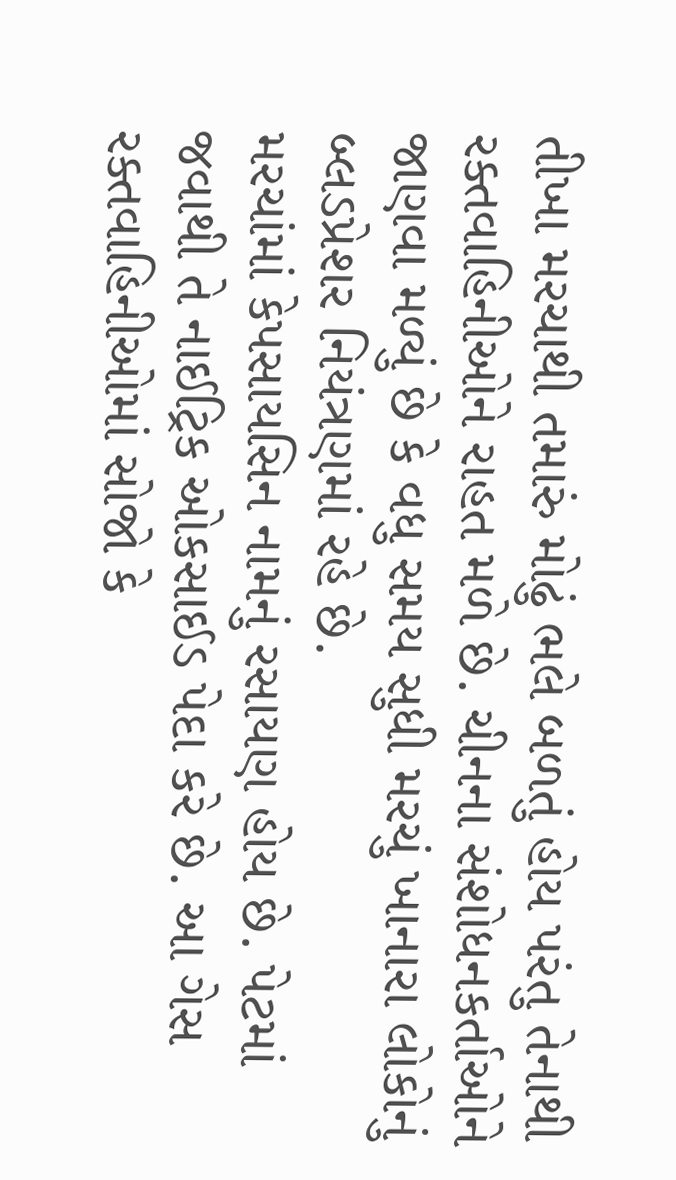તીખા મરચાથી તમારું મોઢું ભલે બળતું હોય પરંતુ તેનાથી રક્તવાહિનીઓને રાહત મળે છે. ચીનના સંશોધનકર્તાઓને જાણવા મળ્યું છે કે વધુ સમય સુધી મરચું ખાનારા લોકોનું બ્લડપ્રેશર નિયંત્રણમાં રહે છે.
મરચાંમાં કેપસાયસિન નામનું રસાયણ હોય છે. પેટમાં જવાથી તે નાઈટ્રિક ઓકસાઈડ પેદા કરે છે. આ ગેસ રક્તવાહિનીઓમાં સોજો કે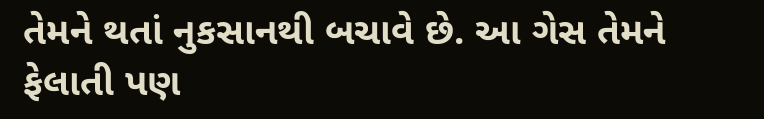તેમને થતાં નુકસાનથી બચાવે છે. આ ગેસ તેમને ફેલાતી પણ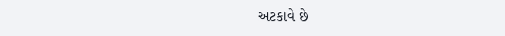અટકાવે છે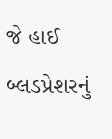જે હાઈ બ્લડપ્રેશરનું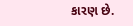કારણ છે.